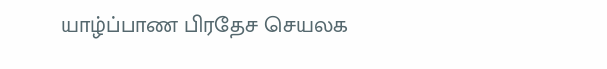யாழ்ப்பாண பிரதேச செயலக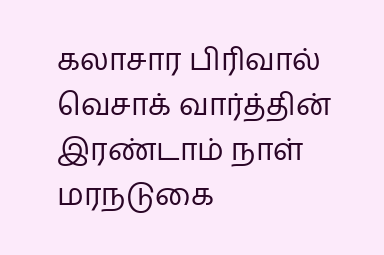கலாசார பிரிவால் வெசாக் வார்த்தின் இரண்டாம் நாள் மரநடுகை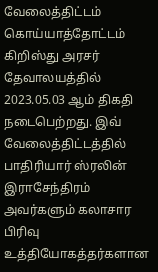வேலைத்திட்டம் கொய்யாத்தோட்டம் கிறிஸ்து அரசர் தேவாலயத்தில் 2023.05.03 ஆம் திகதி நடைபெற்றது. இவ் வேலைத்திட்டத்தில் பாதிரியார் ஸ்ரலின் இராசேந்திரம் அவர்களும் கலாசார பிரிவு உத்தியோகத்தர்களான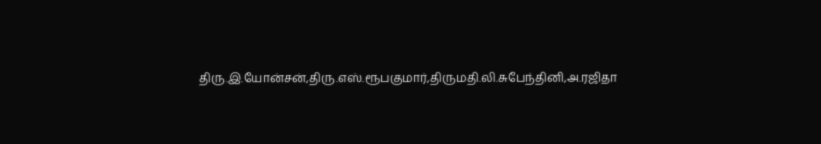திரு.இ.யோன்சன்,திரு.எஸ்.ரூபகுமார்,திருமதி.லி.சுபேந்தினி,அ.ரஜிதா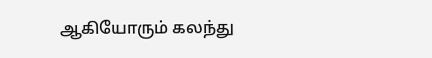ஆகியோரும் கலந்து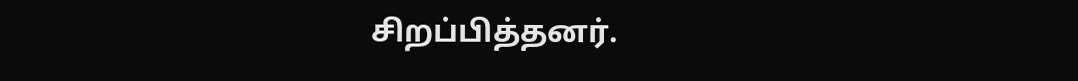சிறப்பித்தனர்.